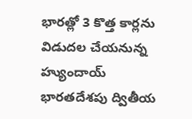భారత్లో 3 కొత్త కార్లను విడుదల చేయనున్న హ్యుందాయ్
భారతదేశపు ద్వితీయ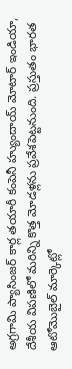అగ్రగామి ప్యాసింజర్ కార్ల తయారీ కంపెనీ హ్యుందాయ్ మోటార్ ఇండియా, దేశీయ విపణిలో మరిన్ని కొత్త మోడళ్లను ప్రవేశపెట్టనుంది. ప్రస్తుతం భారత ఆటోమొబైల్ మార్కెట్లో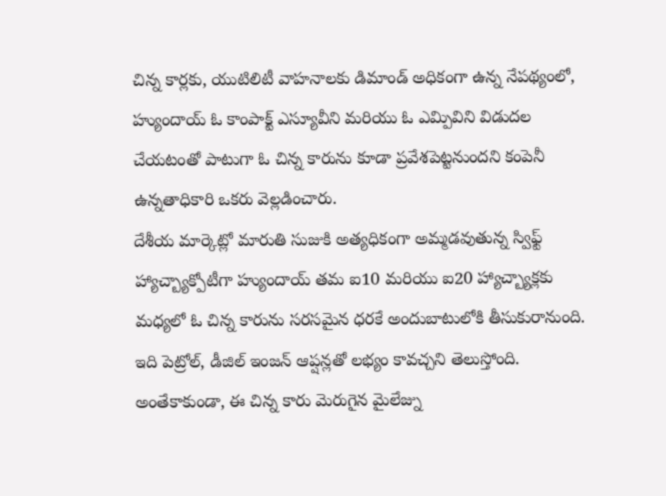చిన్న కార్లకు, యుటిలిటీ వాహనాలకు డిమాండ్ అధికంగా ఉన్న నేపథ్యంలో, హ్యుందాయ్ ఓ కాంపాక్ట్ ఎస్యూవీని మరియు ఓ ఎమ్పివిని విడుదల చేయటంతో పాటుగా ఓ చిన్న కారును కూడా ప్రవేశపెట్టనుందని కంపెనీ ఉన్నతాధికారి ఒకరు వెల్లడించారు.
దేశీయ మార్కెట్లో మారుతి సుజుకి అత్యధికంగా అమ్మడవుతున్న స్విఫ్ట్ హ్యాచ్బ్యాక్పోటీగా హ్యుందాయ్ తమ ఐ10 మరియు ఐ20 హ్యాచ్బ్యాక్లకు మధ్యలో ఓ చిన్న కారును సరసమైన ధరకే అందుబాటులోకి తీసుకురానుంది. ఇది పెట్రోల్, డీజిల్ ఇంజన్ ఆప్షన్లతో లభ్యం కావచ్చని తెలుస్తోంది. అంతేకాకుండా, ఈ చిన్న కారు మెరుగైన మైలేజ్ను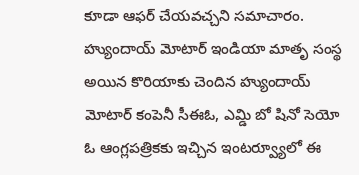కూడా ఆఫర్ చేయవచ్చని సమాచారం.
హ్యుందాయ్ మోటార్ ఇండియా మాతృ సంస్థ అయిన కొరియాకు చెందిన హ్యుందాయ్ మోటార్ కంపెనీ సీఈఓ, ఎమ్డి బో షినో సెయో ఓ ఆంగ్లపత్రికకు ఇచ్చిన ఇంటర్వ్యూలో ఈ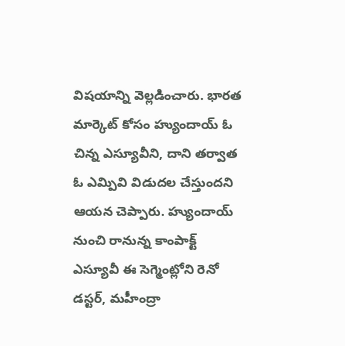విషయాన్ని వెల్లడించారు. భారత మార్కెట్ కోసం హ్యుందాయ్ ఓ చిన్న ఎస్యూవీని, దాని తర్వాత ఓ ఎమ్పివి విడుదల చేస్తుందని ఆయన చెప్పారు. హ్యుందాయ్ నుంచి రానున్న కాంపాక్ట్ ఎస్యూవీ ఈ సెగ్మెంట్లోని రెనో డస్టర్, మహీంద్రా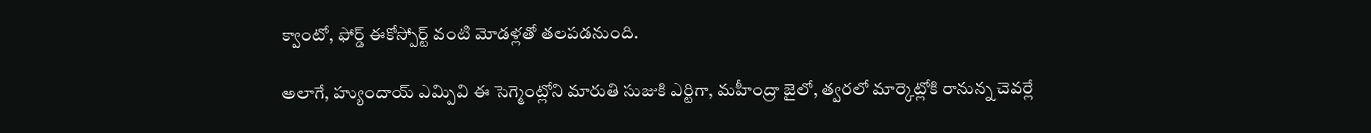క్వాంటో, ఫోర్డ్ ఈకోస్పోర్ట్ వంటి మోడళ్లతో తలపడనుంది.

అలాగే, హ్యుందాయ్ ఎమ్పివి ఈ సెగ్మెంట్లోని మారుతి సుజుకి ఎర్టిగా, మహీంద్రా జైలో, త్వరలో మార్కెట్లోకి రానున్న చెవర్లే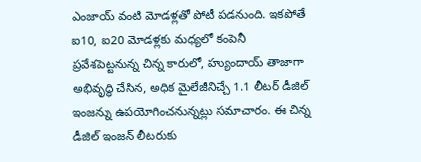ఎంజాయ్ వంటి మోడళ్లతో పోటీ పడనుంది. ఇకపోతే ఐ10, ఐ20 మోడళ్లకు మధ్యలో కంపెనీ ప్రవేశపెట్టనున్న చిన్న కారులో, హ్యుందాయ్ తాజాగా అభివృద్ధి చేసిన, అధిక మైలేజీనిచ్చే 1.1 లీటర్ డీజిల్ ఇంజన్ను ఉపయోగించనున్నట్లు సమాచారం. ఈ చిన్న డీజిల్ ఇంజన్ లీటరుకు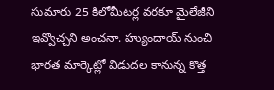సుమారు 25 కిలోమీటర్ల వరకూ మైలేజీని ఇవ్వొచ్చని అంచనా. హ్యుందాయ్ నుంచి భారత మార్కెట్లో విడుదల కానున్న కొత్త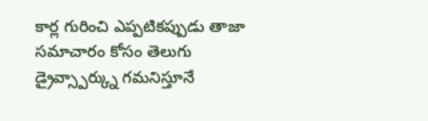కార్ల గురించి ఎప్పటికప్పుడు తాజా సమాచారం కోసం తెలుగు డ్రైవ్స్పార్క్ను గమనిస్తూనే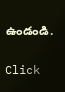ఉండండి.


Click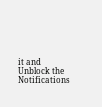it and Unblock the Notifications